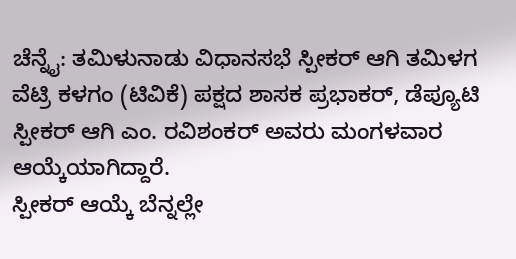ಚೆನ್ನೈ: ತಮಿಳುನಾಡು ವಿಧಾನಸಭೆ ಸ್ಪೀಕರ್ ಆಗಿ ತಮಿಳಗ ವೆಟ್ರಿ ಕಳಗಂ (ಟಿವಿಕೆ) ಪಕ್ಷದ ಶಾಸಕ ಪ್ರಭಾಕರ್, ಡೆಪ್ಯೂಟಿ ಸ್ಪೀಕರ್ ಆಗಿ ಎಂ. ರವಿಶಂಕರ್ ಅವರು ಮಂಗಳವಾರ ಆಯ್ಕೆಯಾಗಿದ್ದಾರೆ.
ಸ್ಪೀಕರ್ ಆಯ್ಕೆ ಬೆನ್ನಲ್ಲೇ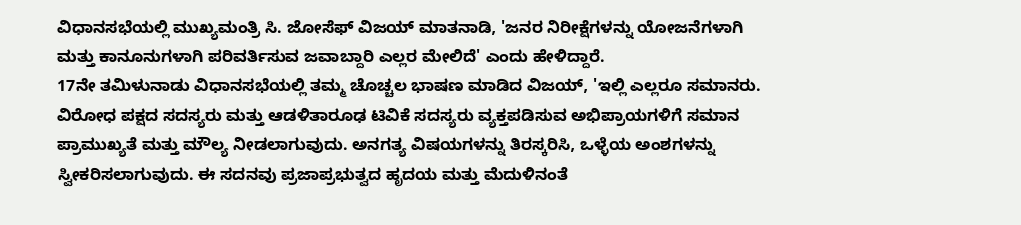ವಿಧಾನಸಭೆಯಲ್ಲಿ ಮುಖ್ಯಮಂತ್ರಿ ಸಿ. ಜೋಸೆಫ್ ವಿಜಯ್ ಮಾತನಾಡಿ, 'ಜನರ ನಿರೀಕ್ಷೆಗಳನ್ನು ಯೋಜನೆಗಳಾಗಿ ಮತ್ತು ಕಾನೂನುಗಳಾಗಿ ಪರಿವರ್ತಿಸುವ ಜವಾಬ್ದಾರಿ ಎಲ್ಲರ ಮೇಲಿದೆ' ಎಂದು ಹೇಳಿದ್ದಾರೆ.
17ನೇ ತಮಿಳುನಾಡು ವಿಧಾನಸಭೆಯಲ್ಲಿ ತಮ್ಮ ಚೊಚ್ಚಲ ಭಾಷಣ ಮಾಡಿದ ವಿಜಯ್, 'ಇಲ್ಲಿ ಎಲ್ಲರೂ ಸಮಾನರು. ವಿರೋಧ ಪಕ್ಷದ ಸದಸ್ಯರು ಮತ್ತು ಆಡಳಿತಾರೂಢ ಟಿವಿಕೆ ಸದಸ್ಯರು ವ್ಯಕ್ತಪಡಿಸುವ ಅಭಿಪ್ರಾಯಗಳಿಗೆ ಸಮಾನ ಪ್ರಾಮುಖ್ಯತೆ ಮತ್ತು ಮೌಲ್ಯ ನೀಡಲಾಗುವುದು. ಅನಗತ್ಯ ವಿಷಯಗಳನ್ನು ತಿರಸ್ಕರಿಸಿ, ಒಳ್ಳೆಯ ಅಂಶಗಳನ್ನು ಸ್ವೀಕರಿಸಲಾಗುವುದು. ಈ ಸದನವು ಪ್ರಜಾಪ್ರಭುತ್ವದ ಹೃದಯ ಮತ್ತು ಮೆದುಳಿನಂತೆ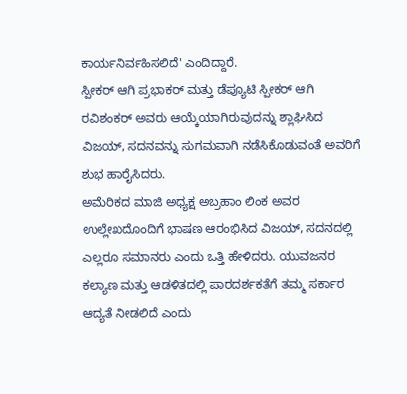ಕಾರ್ಯನಿರ್ವಹಿಸಲಿದೆ' ಎಂದಿದ್ದಾರೆ.
ಸ್ಪೀಕರ್ ಆಗಿ ಪ್ರಭಾಕರ್ ಮತ್ತು ಡೆಪ್ಯೂಟಿ ಸ್ಪೀಕರ್ ಆಗಿ ರವಿಶಂಕರ್ ಅವರು ಆಯ್ಕೆಯಾಗಿರುವುದನ್ನು ಶ್ಲಾಘಿಸಿದ ವಿಜಯ್, ಸದನವನ್ನು ಸುಗಮವಾಗಿ ನಡೆಸಿಕೊಡುವಂತೆ ಅವರಿಗೆ ಶುಭ ಹಾರೈಸಿದರು.
ಅಮೆರಿಕದ ಮಾಜಿ ಅಧ್ಯಕ್ಷ ಅಬ್ರಹಾಂ ಲಿಂಕ ಅವರ ಉಲ್ಲೇಖದೊಂದಿಗೆ ಭಾಷಣ ಆರಂಭಿಸಿದ ವಿಜಯ್, ಸದನದಲ್ಲಿ ಎಲ್ಲರೂ ಸಮಾನರು ಎಂದು ಒತ್ತಿ ಹೇಳಿದರು. ಯುವಜನರ ಕಲ್ಯಾಣ ಮತ್ತು ಆಡಳಿತದಲ್ಲಿ ಪಾರದರ್ಶಕತೆಗೆ ತಮ್ಮ ಸರ್ಕಾರ ಆದ್ಯತೆ ನೀಡಲಿದೆ ಎಂದು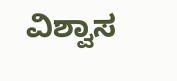ವಿಶ್ವಾಸ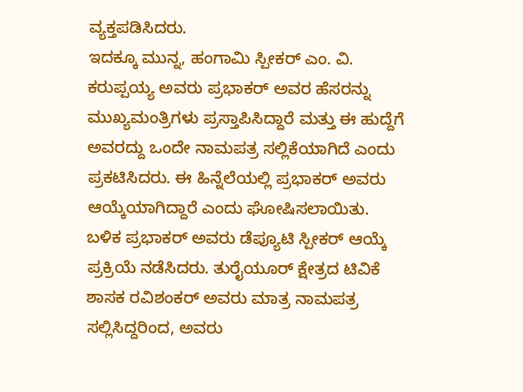ವ್ಯಕ್ತಪಡಿಸಿದರು.
ಇದಕ್ಕೂ ಮುನ್ನ, ಹಂಗಾಮಿ ಸ್ಪೀಕರ್ ಎಂ. ವಿ. ಕರುಪ್ಪಯ್ಯ ಅವರು ಪ್ರಭಾಕರ್ ಅವರ ಹೆಸರನ್ನು ಮುಖ್ಯಮಂತ್ರಿಗಳು ಪ್ರಸ್ತಾಪಿಸಿದ್ದಾರೆ ಮತ್ತು ಈ ಹುದ್ದೆಗೆ ಅವರದ್ದು ಒಂದೇ ನಾಮಪತ್ರ ಸಲ್ಲಿಕೆಯಾಗಿದೆ ಎಂದು ಪ್ರಕಟಿಸಿದರು. ಈ ಹಿನ್ನೆಲೆಯಲ್ಲಿ ಪ್ರಭಾಕರ್ ಅವರು ಆಯ್ಕೆಯಾಗಿದ್ದಾರೆ ಎಂದು ಘೋಷಿಸಲಾಯಿತು.
ಬಳಿಕ ಪ್ರಭಾಕರ್ ಅವರು ಡೆಪ್ಯೂಟಿ ಸ್ಪೀಕರ್ ಆಯ್ಕೆ ಪ್ರಕ್ರಿಯೆ ನಡೆಸಿದರು. ತುರೈಯೂರ್ ಕ್ಷೇತ್ರದ ಟಿವಿಕೆ ಶಾಸಕ ರವಿಶಂಕರ್ ಅವರು ಮಾತ್ರ ನಾಮಪತ್ರ ಸಲ್ಲಿಸಿದ್ದರಿಂದ, ಅವರು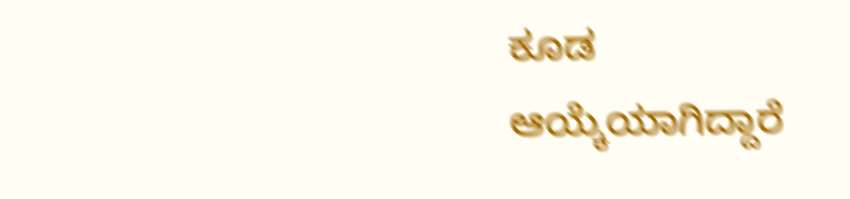ಕೂಡ ಆಯ್ಕೆಯಾಗಿದ್ದಾರೆ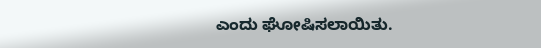ಎಂದು ಘೋಷಿಸಲಾಯಿತು.